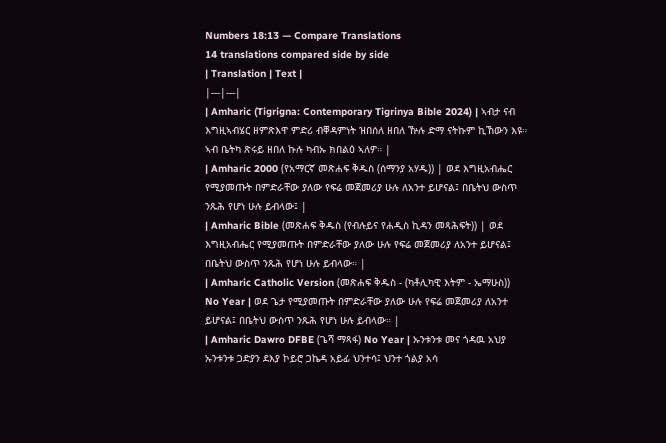Numbers 18:13 — Compare Translations
14 translations compared side by side
| Translation | Text |
|---|---|
| Amharic (Tigrigna: Contemporary Tigrinya Bible 2024) | ኣብታ ናብ እግዚኣብሄር ዘምጽእዋ ምድሪ ብቐዳምነት ዝበሰለ ዘበለ ዅሉ ድማ ናትኩም ኪኸውን እዩ። ኣብ ቤትካ ጽሩይ ዘበለ ኩሉ ካብኡ ክበልዕ ኣለዎ። |
| Amharic 2000 (የአማርኛ መጽሐፍ ቅዱስ (ሰማንያ አሃዱ)) | ወደ እግዚአብሔር የሚያመጡት በምድራቸው ያለው የፍሬ መጀመሪያ ሁሉ ለአንተ ይሆናል፤ በቤትህ ውስጥ ንጹሕ የሆነ ሁሉ ይብላው፤ |
| Amharic Bible (መጽሐፍ ቅዱስ (የብሉይና የሐዲስ ኪዳን መጻሕፍት)) | ወደ እግዚአብሔር የሚያመጡት በምድራቸው ያለው ሁሉ የፍሬ መጀመሪያ ለአንተ ይሆናል፤ በቤትህ ውስጥ ንጹሕ የሆነ ሁሉ ይብላው። |
| Amharic Catholic Version (መጽሐፍ ቅዱስ - (ካቶሊካዊ እትም - ኤማሁስ)) No Year | ወደ ጌታ የሚያመጡት በምድራቸው ያለው ሁሉ የፍሬ መጀመሪያ ለአንተ ይሆናል፤ በቤትህ ውስጥ ንጹሕ የሆነ ሁሉ ይብላው። |
| Amharic Dawro DFBE (ጌሻ ማጻፋ) No Year | ኡንቱንቱ መና ጎዳዉ አህያ ኡንቱንቱ ጋድያን ደእያ ኮይሮ ጋኬዳ አይፊ ህንተሳ፤ ህንተ ጎልያ አሳ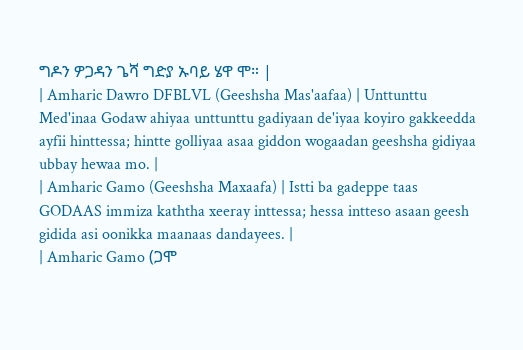ግዶን ዎጋዳን ጌሻ ግድያ ኡባይ ሄዋ ሞ። |
| Amharic Dawro DFBLVL (Geeshsha Mas'aafaa) | Unttunttu Med'inaa Godaw ahiyaa unttunttu gadiyaan de'iyaa koyiro gakkeedda ayfii hinttessa; hintte golliyaa asaa giddon wogaadan geeshsha gidiyaa ubbay hewaa mo. |
| Amharic Gamo (Geeshsha Maxaafa) | Istti ba gadeppe taas GODAAS immiza kaththa xeeray inttessa; hessa intteso asaan geesh gidida asi oonikka maanaas dandayees. |
| Amharic Gamo (ጋሞ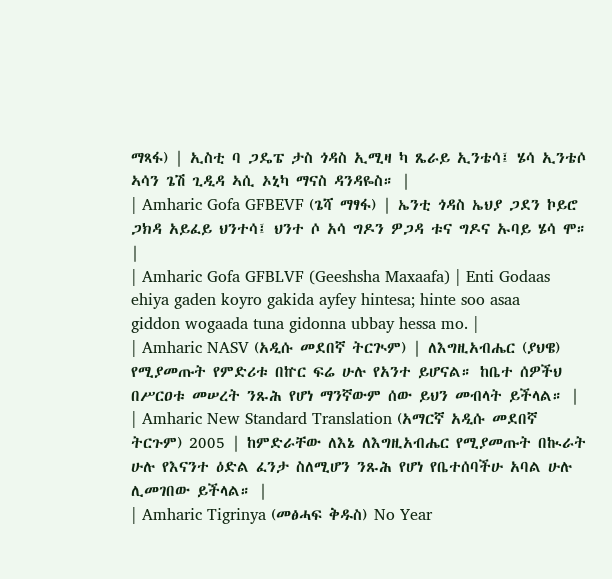ማጻፋ) | ኢስቲ ባ ጋዴፔ ታስ ጎዳስ ኢሚዛ ካ ጼራይ ኢንቴሳ፤ ሄሳ ኢንቴሶ ኣሳን ጌሽ ጊዲዳ ኣሲ ኦኒካ ማናስ ዳንዳዬስ። |
| Amharic Gofa GFBEVF (ጌሻ ማፃፋ) | ኤንቲ ጎዳስ ኤህያ ጋደን ኮይሮ ጋክዳ አይፈይ ህንተሳ፤ ህንተ ሶ አሳ ግዶን ዎጋዳ ቱና ግዶና ኡባይ ሄሳ ሞ። |
| Amharic Gofa GFBLVF (Geeshsha Maxaafa) | Enti Godaas ehiya gaden koyro gakida ayfey hintesa; hinte soo asaa giddon wogaada tuna gidonna ubbay hessa mo. |
| Amharic NASV (አዲሱ መደበኛ ትርጒም) | ለእግዚአብሔር (ያህዌ) የሚያመጡት የምድሪቱ በኵር ፍሬ ሁሉ የአንተ ይሆናል። ከቤተ ሰዎችህ በሥርዐቱ መሠረት ንጹሕ የሆነ ማንኛውም ሰው ይህን መብላት ይችላል። |
| Amharic New Standard Translation (አማርኛ አዲሱ መደበኛ ትርጉም) 2005 | ከምድራቸው ለእኔ ለእግዚአብሔር የሚያመጡት በኲራት ሁሉ የእናንተ ዕድል ፈንታ ስለሚሆን ንጹሕ የሆነ የቤተሰባችሁ አባል ሁሉ ሊመገበው ይችላል። |
| Amharic Tigrinya (መፅሓፍ ቅዱስ) No Year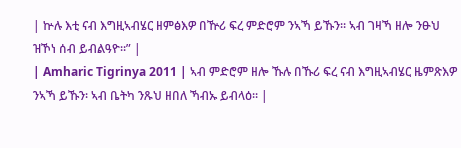| ኵሉ እቲ ናብ እግዚኣብሄር ዘምፅእዎ በዅሪ ፍረ ምድሮም ንኣኻ ይኹን። ኣብ ገዛኻ ዘሎ ንፁህ ዝኾነ ሰብ ይብልዓዮ።” |
| Amharic Tigrinya 2011 | ኣብ ምድሮም ዘሎ ኹሉ በኹሪ ፍረ ናብ እግዚኣብሄር ዜምጽእዎ ንኣኻ ይኹን፡ ኣብ ቤትካ ንጹህ ዘበለ ኻብኡ ይብላዕ። |